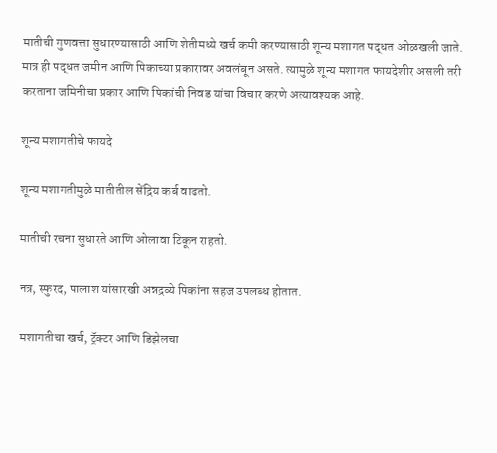मातीची गुणवत्ता सुधारण्यासाठी आणि शेतीमध्ये खर्च कमी करण्यासाठी शून्य मशागत पद्धत ओळखली जाते. मात्र ही पद्धत जमीन आणि पिकाच्या प्रकारावर अवलंबून असते. त्यामुळे शून्य मशागत फायदेशीर असली तरी करताना जमिनीचा प्रकार आणि पिकांची निवड यांचा विचार करणे अत्यावश्यक आहे.

शून्य मशागतीचे फायदे

शून्य मशागतीमुळे मातीतील सेंद्रिय कर्ब वाढतो.

मातीची रचना सुधारते आणि ओलावा टिकून राहतो.

नत्र, स्फुरद, पालाश यांसारखी अन्नद्रव्ये पिकांना सहज उपलब्ध होतात.

मशागतीचा खर्च, ट्रॅक्टर आणि डिझेलचा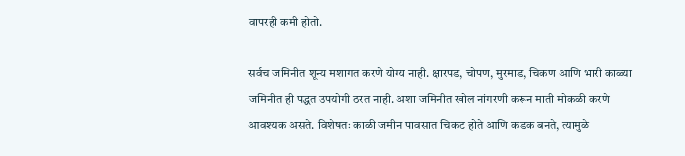वापरही कमी होतो.

सर्वच जमिनीत शून्य मशागत करणे योग्य नाही. क्षारपड, चोपण, मुरमाड, चिकण आणि भारी काळ्या जमिनीत ही पद्धत उपयोगी ठरत नाही. अशा जमिनीत खोल नांगरणी करून माती मोकळी करणे आवश्यक असते. विशेषतः काळी जमीन पावसात चिकट होते आणि कडक बनते, त्यामुळे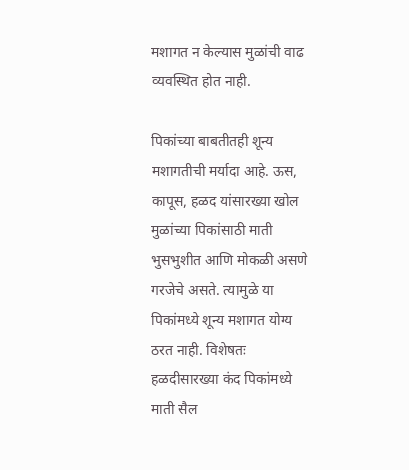मशागत न केल्यास मुळांची वाढ व्यवस्थित होत नाही.

पिकांच्या बाबतीतही शून्य मशागतीची मर्यादा आहे. ऊस, कापूस, हळद यांसारख्या खोल मुळांच्या पिकांसाठी माती भुसभुशीत आणि मोकळी असणे गरजेचे असते. त्यामुळे या पिकांमध्ये शून्य मशागत योग्य ठरत नाही. विशेषतः हळदीसारख्या कंद पिकांमध्ये माती सैल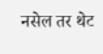नसेल तर थेट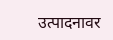उत्पादनावर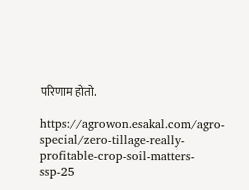परिणाम होतो.

https://agrowon.esakal.com/agro-special/zero-tillage-really-profitable-crop-soil-matters-ssp-25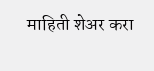माहिती शेअर करा